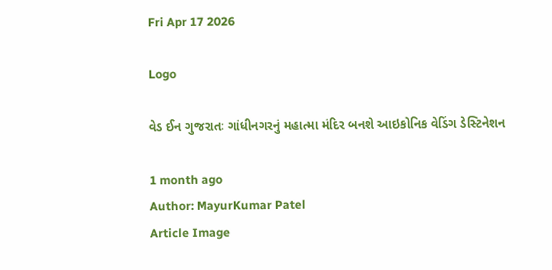Fri Apr 17 2026

Logo

વેડ ઈન ગુજરાતઃ ગાંધીનગરનું મહાત્મા મંદિર બનશે આઇકોનિક વેડિંગ ડેસ્ટિનેશન

1 month ago
Author: MayurKumar Patel
Article Image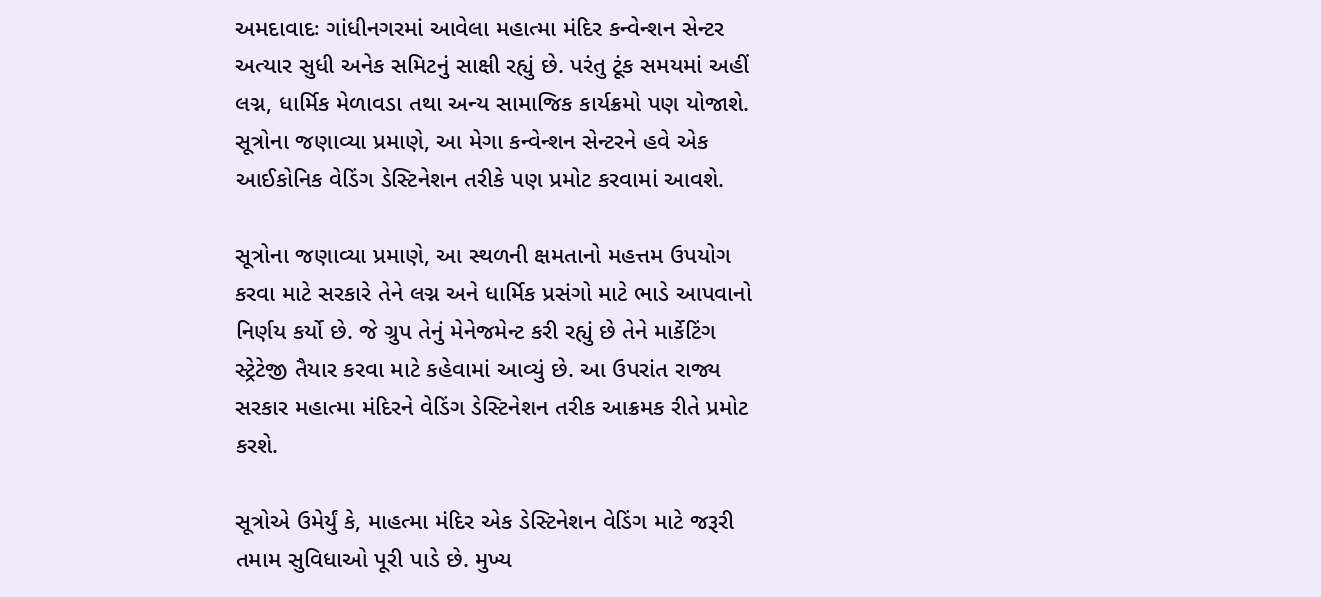અમદાવાદઃ ગાંધીનગરમાં આવેલા મહાત્મા મંદિર કન્વેન્શન સેન્ટર અત્યાર સુધી અનેક સમિટનું સાક્ષી રહ્યું છે. પરંતુ ટૂંક સમયમાં અહીં લગ્ન, ધાર્મિક મેળાવડા તથા અન્ય સામાજિક કાર્યક્રમો પણ યોજાશે. સૂત્રોના જણાવ્યા પ્રમાણે, આ મેગા કન્વેન્શન સેન્ટરને હવે એક આઈકોનિક વેડિંગ ડેસ્ટિનેશન તરીકે પણ પ્રમોટ કરવામાં આવશે.

સૂત્રોના જણાવ્યા પ્રમાણે, આ સ્થળની ક્ષમતાનો મહત્તમ ઉપયોગ કરવા માટે સરકારે તેને લગ્ન અને ધાર્મિક પ્રસંગો માટે ભાડે આપવાનો નિર્ણય કર્યો છે. જે ગ્રુપ તેનું મેનેજમેન્ટ કરી રહ્યું છે તેને માર્કેટિંગ સ્ટ્રેટેજી તૈયાર કરવા માટે કહેવામાં આવ્યું છે. આ ઉપરાંત રાજ્ય સરકાર મહાત્મા મંદિરને વેડિંગ ડેસ્ટિનેશન તરીક આક્રમક રીતે પ્રમોટ કરશે.

સૂત્રોએ ઉમેર્યું કે, માહત્મા મંદિર એક ડેસ્ટિનેશન વેડિંગ માટે જરૂરી તમામ સુવિધાઓ પૂરી પાડે છે. મુખ્ય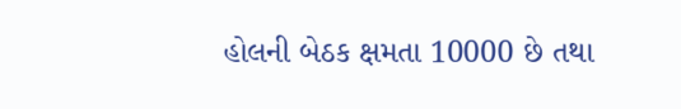હોલની બેઠક ક્ષમતા 10000 છે તથા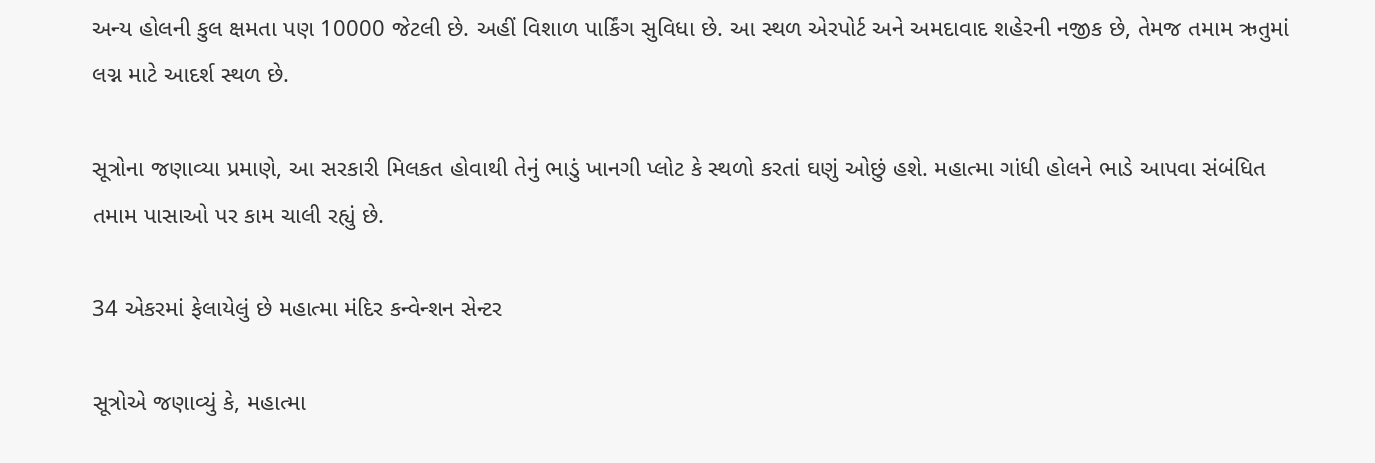અન્ય હોલની કુલ ક્ષમતા પણ 10000 જેટલી છે. અહીં વિશાળ પાર્કિંગ સુવિધા છે. આ સ્થળ એરપોર્ટ અને અમદાવાદ શહેરની નજીક છે, તેમજ તમામ ઋતુમાં લગ્ન માટે આદર્શ સ્થળ છે.

સૂત્રોના જણાવ્યા પ્રમાણે, આ સરકારી મિલકત હોવાથી તેનું ભાડું ખાનગી પ્લોટ કે સ્થળો કરતાં ઘણું ઓછું હશે. મહાત્મા ગાંધી હોલને ભાડે આપવા સંબંધિત તમામ પાસાઓ પર કામ ચાલી રહ્યું છે.

34 એકરમાં ફેલાયેલું છે મહાત્મા મંદિર કન્વેન્શન સેન્ટર

સૂત્રોએ જણાવ્યું કે, મહાત્મા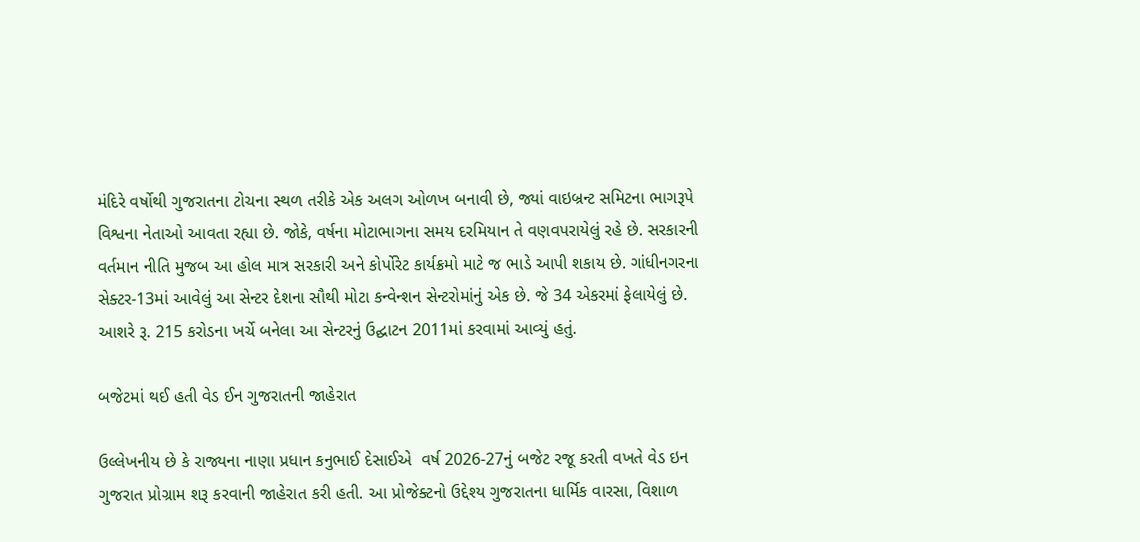મંદિરે વર્ષોથી ગુજરાતના ટોચના સ્થળ તરીકે એક અલગ ઓળખ બનાવી છે, જ્યાં વાઇબ્રન્ટ સમિટના ભાગરૂપે વિશ્વના નેતાઓ આવતા રહ્યા છે. જોકે, વર્ષના મોટાભાગના સમય દરમિયાન તે વણવપરાયેલું રહે છે. સરકારની વર્તમાન નીતિ મુજબ આ હોલ માત્ર સરકારી અને કોર્પોરેટ કાર્યક્રમો માટે જ ભાડે આપી શકાય છે. ગાંધીનગરના સેક્ટર-13માં આવેલું આ સેન્ટર દેશના સૌથી મોટા કન્વેન્શન સેન્ટરોમાંનું એક છે. જે 34 એકરમાં ફેલાયેલું છે. આશરે રૂ. 215 કરોડના ખર્ચે બનેલા આ સેન્ટરનું ઉદ્ઘાટન 2011માં કરવામાં આવ્યું હતું.

બજેટમાં થઈ હતી વેડ ઈન ગુજરાતની જાહેરાત

ઉલ્લેખનીય છે કે રાજ્યના નાણા પ્રધાન કનુભાઈ દેસાઈએ  વર્ષ 2026-27નું બજેટ રજૂ કરતી વખતે વેડ ઇન ગુજરાત પ્રોગ્રામ શરૂ કરવાની જાહેરાત કરી હતી. આ પ્રોજેક્ટનો ઉદ્દેશ્ય ગુજરાતના ધાર્મિક વારસા, વિશાળ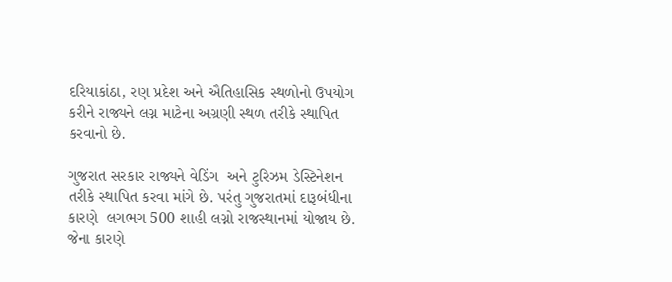દરિયાકાંઠા, રણ પ્રદેશ અને ઐતિહાસિક સ્થળોનો ઉપયોગ કરીને રાજ્યને લગ્ન માટેના અગ્રણી સ્થળ તરીકે સ્થાપિત કરવાનો છે.

ગુજરાત સરકાર રાજ્યને વેડિંગ  અને ટુરિઝમ ડેસ્ટિનેશન તરીકે સ્થાપિત કરવા માંગે છે. પરંતુ ગુજરાતમાં દારૂબંધીના કારણે  લગભગ 500 શાહી લગ્નો રાજસ્થાનમાં યોજાય છે. જેના કારણે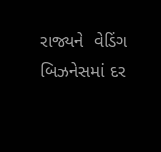રાજ્યને  વેડિંગ બિઝનેસમાં દર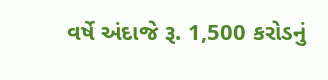વર્ષે અંદાજે રૂ. 1,500 કરોડનું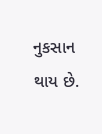નુકસાન થાય છે.